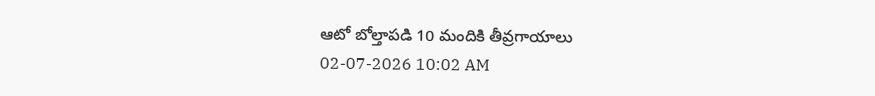ఆటో బోల్తాపడి 10 మందికి తీవ్రగాయాలు
02-07-2026 10:02 AM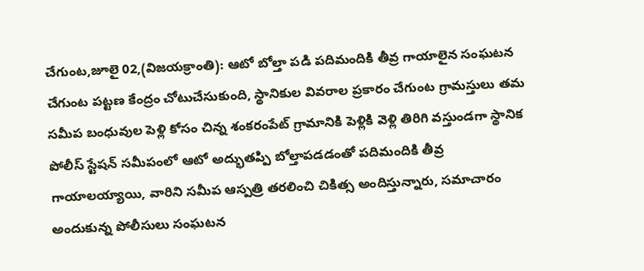చేగుంట,జూలై 02,(విజయక్రాంతి): ఆటో బోల్తా పడి పదిమందికి తీవ్ర గాయాలైన సంఘటన చేగుంట పట్టణ కేంద్రం చోటుచేసుకుంది, స్థానికుల వివరాల ప్రకారం చేగుంట గ్రామస్తులు తమ సమీప బంధువుల పెళ్లి కోసం చిన్న శంకరంపేట్ గ్రామానికి పెళ్లికి వెళ్లి తిరిగి వస్తుండగా స్థానిక పోలీస్ స్టేషన్ సమీపంలో ఆటో అద్భుతప్పి బోల్తాపడడంతో పదిమందికి తీవ్ర గాయాలయ్యాయి, వారిని సమీప ఆస్పత్రి తరలించి చికిత్స అందిస్తున్నారు, సమాచారం అందుకున్న పోలీసులు సంఘటన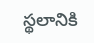స్థలానికి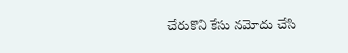చేరుకొని కేసు నమోదు చేసి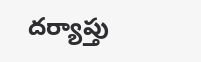దర్యాప్తు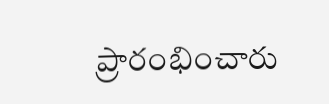ప్రారంభించారు